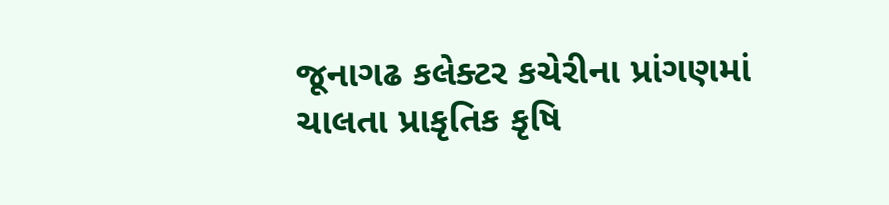જૂનાગઢ કલેક્ટર કચેરીના પ્રાંગણમાં ચાલતા પ્રાકૃતિક કૃષિ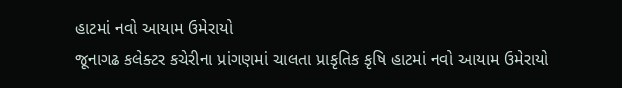હાટમાં નવો આયામ ઉમેરાયો
જૂનાગઢ કલેક્ટર કચેરીના પ્રાંગણમાં ચાલતા પ્રાકૃતિક કૃષિ હાટમાં નવો આયામ ઉમેરાયો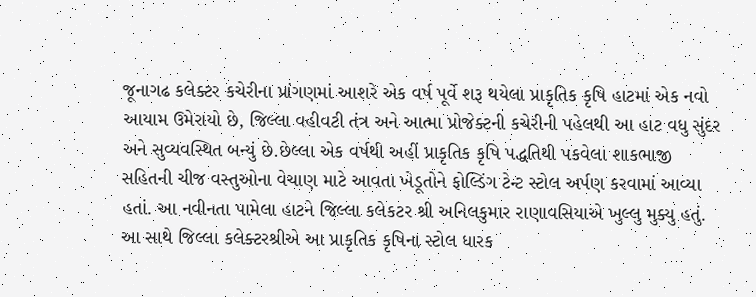જૂનાગઢ કલેક્ટર કચેરીના પ્રાંગણમાં આશરે એક વર્ષ પૂર્વે શરૂ થયેલા પ્રાકૃતિક કૃષિ હાટમાં એક નવો આયામ ઉમેરાયો છે, જિલ્લા વહીવટી તંત્ર અને આત્મા પ્રોજેક્ટની કચેરીની પહેલથી આ હાટ વધુ સુંદર અને સુવ્યવસ્થિત બન્યું છે.છેલ્લા એક વર્ષથી અહીં પ્રાકૃતિક કૃષિ પદ્ધતિથી પકવેલા શાકભાજી સહિતની ચીજ વસ્તુઓના વેચાણ માટે આવતા ખેડૂતોને ફોલ્ડિંગ ટેન્ટ સ્ટોલ અર્પણ કરવામાં આવ્યા હતાં. આ નવીનતા પામેલા હાટને જિલ્લા કલેકટર શ્રી અનિલકુમાર રાણાવસિયાએ ખુલ્લુ મુક્યુ હતું. આ સાથે જિલ્લા કલેક્ટરશ્રીએ આ પ્રાકૃતિક કૃષિના સ્ટોલ ધારક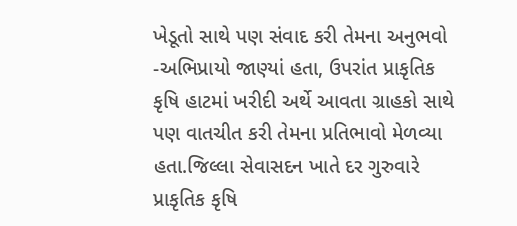ખેડૂતો સાથે પણ સંવાદ કરી તેમના અનુભવો -અભિપ્રાયો જાણ્યાં હતા, ઉપરાંત પ્રાકૃતિક કૃષિ હાટમાં ખરીદી અર્થે આવતા ગ્રાહકો સાથે પણ વાતચીત કરી તેમના પ્રતિભાવો મેળવ્યા હતા.જિલ્લા સેવાસદન ખાતે દર ગુરુવારે પ્રાકૃતિક કૃષિ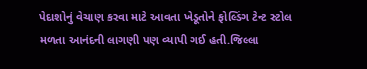પેદાશોનું વેચાણ કરવા માટે આવતા ખેડૂતોને ફોલ્ડિંગ ટેન્ટ સ્ટોલ મળતા આનંદની લાગણી પણ વ્યાપી ગઈ હતી.જિલ્લા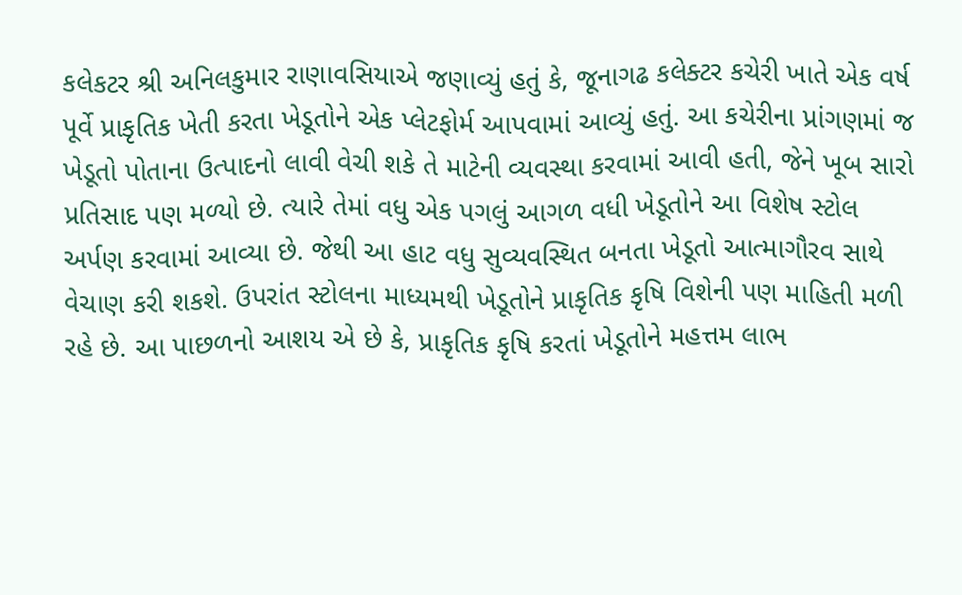કલેકટર શ્રી અનિલકુમાર રાણાવસિયાએ જણાવ્યું હતું કે, જૂનાગઢ કલેક્ટર કચેરી ખાતે એક વર્ષ પૂર્વે પ્રાકૃતિક ખેતી કરતા ખેડૂતોને એક પ્લેટફોર્મ આપવામાં આવ્યું હતું. આ કચેરીના પ્રાંગણમાં જ ખેડૂતો પોતાના ઉત્પાદનો લાવી વેચી શકે તે માટેની વ્યવસ્થા કરવામાં આવી હતી, જેને ખૂબ સારો પ્રતિસાદ પણ મળ્યો છે. ત્યારે તેમાં વધુ એક પગલું આગળ વધી ખેડૂતોને આ વિશેષ સ્ટોલ અર્પણ કરવામાં આવ્યા છે. જેથી આ હાટ વધુ સુવ્યવસ્થિત બનતા ખેડૂતો આત્માગૌરવ સાથે વેચાણ કરી શકશે. ઉપરાંત સ્ટોલના માધ્યમથી ખેડૂતોને પ્રાકૃતિક કૃષિ વિશેની પણ માહિતી મળી રહે છે. આ પાછળનો આશય એ છે કે, પ્રાકૃતિક કૃષિ કરતાં ખેડૂતોને મહત્તમ લાભ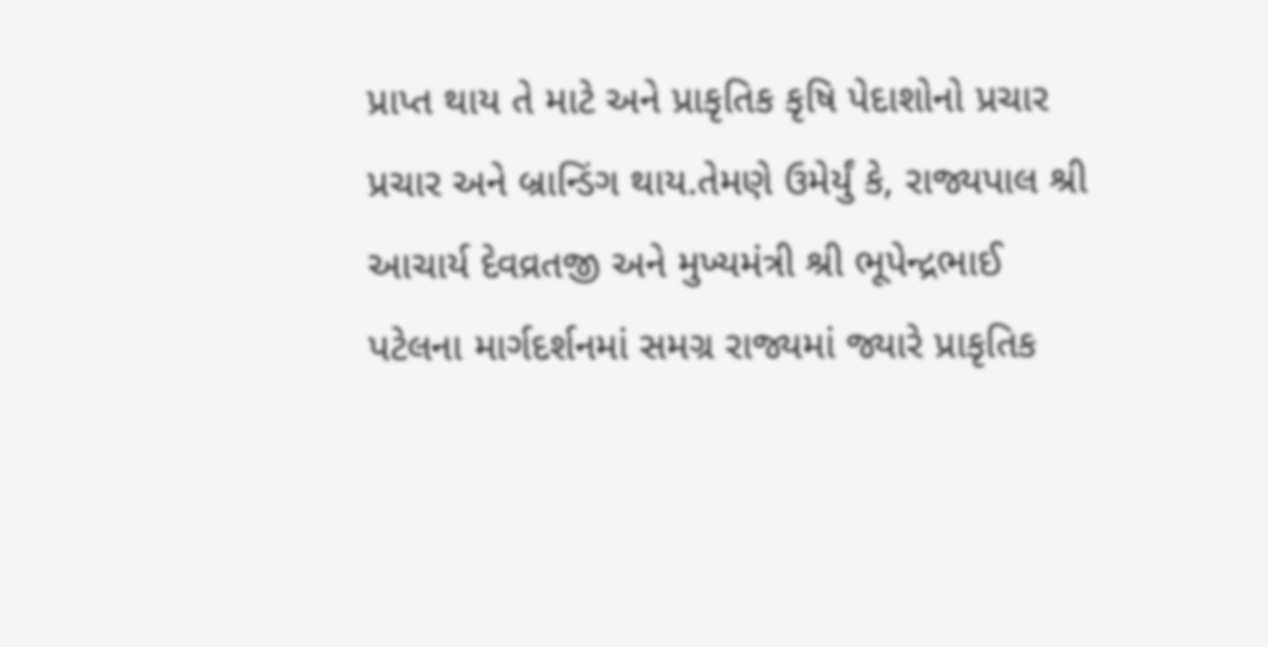પ્રાપ્ત થાય તે માટે અને પ્રાકૃતિક કૃષિ પેદાશોનો પ્રચાર પ્રચાર અને બ્રાન્ડિંગ થાય.તેમણે ઉમેર્યું કે, રાજ્યપાલ શ્રી આચાર્ય દેવવ્રતજી અને મુખ્યમંત્રી શ્રી ભૂપેન્દ્રભાઈ પટેલના માર્ગદર્શનમાં સમગ્ર રાજ્યમાં જ્યારે પ્રાકૃતિક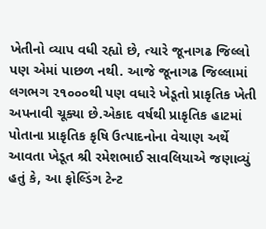ખેતીનો વ્યાપ વધી રહ્યો છે, ત્યારે જૂનાગઢ જિલ્લો પણ એમાં પાછળ નથી. આજે જૂનાગઢ જિલ્લામાં લગભગ ૨૧૦૦૦થી પણ વધારે ખેડૂતો પ્રાકૃતિક ખેતી અપનાવી ચૂક્યા છે.એકાદ વર્ષથી પ્રાકૃતિક હાટમાં પોતાના પ્રાકૃતિક કૃષિ ઉત્પાદનોના વેચાણ અર્થે આવતા ખેડૂત શ્રી રમેશભાઈ સાવલિયાએ જણાવ્યું હતું કે, આ ફોલ્ડિંગ ટેન્ટ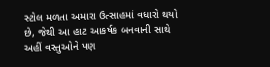સ્ટોલ મળતા અમારા ઉત્સાહમાં વધારો થયો છે, જેથી આ હાટ આકર્ષક બનવાની સાથે અહીં વસ્તુઓને પણ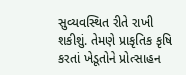સુવ્યવસ્થિત રીતે રાખી શકીશું. તેમણે પ્રાકૃતિક કૃષિ કરતાં ખેડૂતોને પ્રોત્સાહન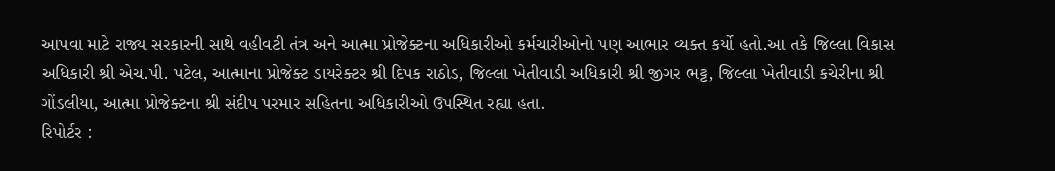આપવા માટે રાજ્ય સરકારની સાથે વહીવટી તંત્ર અને આત્મા પ્રોજેક્ટના અધિકારીઓ કર્મચારીઓનો પણ આભાર વ્યક્ત કર્યો હતો.આ તકે જિલ્લા વિકાસ અધિકારી શ્રી એચ.પી. પટેલ, આત્માના પ્રોજેક્ટ ડાયરેક્ટર શ્રી દિપક રાઠોડ, જિલ્લા ખેતીવાડી અધિકારી શ્રી જીગર ભટ્ટ, જિલ્લા ખેતીવાડી કચેરીના શ્રી ગોંડલીયા, આત્મા પ્રોજેક્ટના શ્રી સંદીપ પરમાર સહિતના અધિકારીઓ ઉપસ્થિત રહ્યા હતા.
રિપોર્ટર :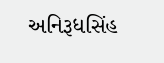અનિરૂધસિંહ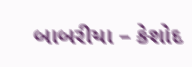બાબરીયા – કેશોદ